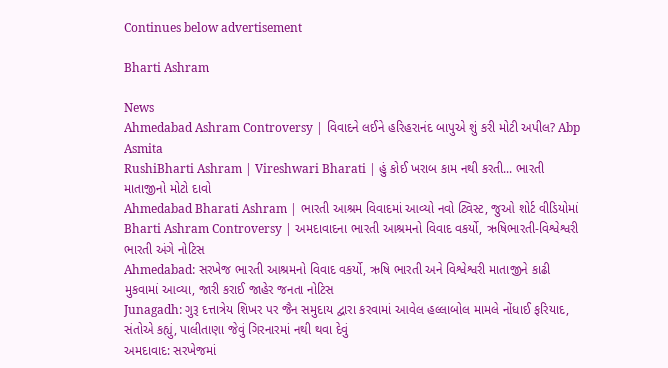Continues below advertisement

Bharti Ashram

News
Ahmedabad Ashram Controversy | વિવાદને લઈને હરિહરાનંદ બાપુએ શું કરી મોટી અપીલ? Abp Asmita
RushiBharti Ashram | Vireshwari Bharati | હું કોઈ ખરાબ કામ નથી કરતી... ભારતી માતાજીનો મોટો દાવો
Ahmedabad Bharati Ashram | ભારતી આશ્રમ વિવાદમાં આવ્યો નવો ટ્વિસ્ટ, જુઓ શોર્ટ વીડિયોમાં
Bharti Ashram Controversy | અમદાવાદના ભારતી આશ્રમનો વિવાદ વકર્યો, ઋષિભારતી-વિશ્વેશ્વરી ભારતી અંગે નોટિસ
Ahmedabad: સરખેજ ભારતી આશ્રમનો વિવાદ વકર્યો, ઋષિ ભારતી અને વિશ્વેશ્વરી માતાજીને કાઢી મુકવામાં આવ્યા, જારી કરાઈ જાહેર જનતા નોટિસ
Junagadh: ગુરૂ દત્તાત્રેય શિખર પર જૈન સમુદાય દ્વારા કરવામાં આવેલ હલ્લાબોલ મામલે નોંધાઈ ફરિયાદ, સંતોએ કહ્યું, પાલીતાણા જેવું ગિરનારમાં નથી થવા દેવું
અમદાવાદ: સરખેજમાં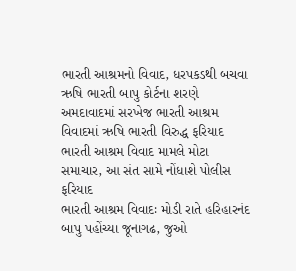ભારતી આશ્રમનો વિવાદ, ધરપકડથી બચવા ઋષિ ભારતી બાપુ કોર્ટના શરણે
અમદાવાદમાં સરખેજ ભારતી આશ્રમ વિવાદમાં ઋષિ ભારતી વિરુદ્ધ ફરિયાદ
ભારતી આશ્રમ વિવાદ મામલે મોટા સમાચાર, આ સંત સામે નોંધાશે પોલીસ ફરિયાદ
ભારતી આશ્રમ વિવાદઃ મોડી રાતે હરિહારનંદ બાપુ પહોંચ્યા જૂનાગઢ, જુઓ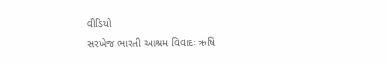વીડિયો
સરખેજ ભારતી આશ્રમ વિવાદઃ ઋષિ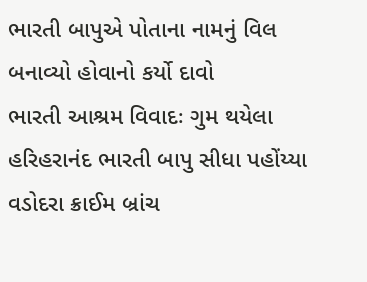ભારતી બાપુએ પોતાના નામનું વિલ બનાવ્યો હોવાનો કર્યો દાવો
ભારતી આશ્રમ વિવાદઃ ગુમ થયેલા હરિહરાનંદ ભારતી બાપુ સીધા પહોંય્યા વડોદરા ક્રાઈમ બ્રાંચ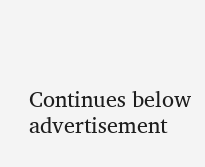Continues below advertisement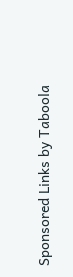Sponsored Links by Taboola